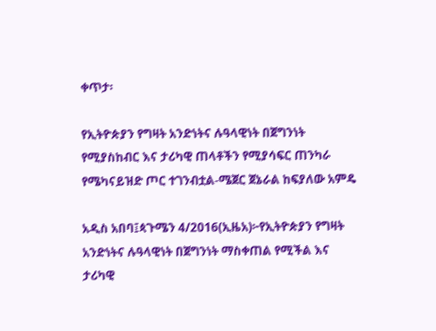ቀጥታ፡

የኢትዮጵያን የግዛት አንድነትና ሉዓላዊነት በጀግንነት የሚያስከብር እና ታሪካዊ ጠላቶችን የሚያሳፍር ጠንካራ የሜካናይዝድ ጦር ተገንብቷል-ሜጀር ጀኔራል ከፍያለው አምዴ

አዲስ አበባ፤ጳጉሜን 4/2016(ኢዜአ)፦የኢትዮጵያን የግዛት አንድነትና ሉዓላዊነት በጀግንነት ማስቀጠል የሚችል እና ታሪካዊ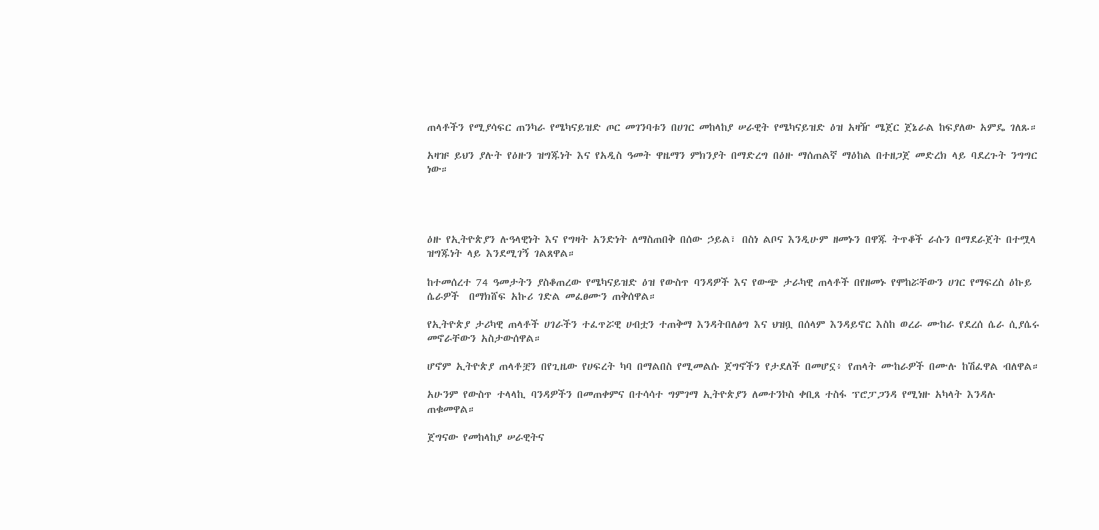ጠላቶችን የሚያሳፍር ጠንካራ የሜካናይዝድ ጦር መገንባቱን በሀገር መከላከያ ሠራዊት የሜካናይዝድ ዕዝ አዛዥ ሜጀር ጀኔራል ከፍያለው አምዴ ገለጹ።

አዛዡ ይህን ያሉት የዕዙን ዝግጁነት እና የአዲስ ዓመት ዋዜማን ምክንያት በማድረግ በዕዙ ማሰጠልኛ ማዕከል በተዘጋጀ መድረክ ላይ ባደረጉት ንግግር ነው።




ዕዙ የኢትዮጵያን ሉዓላዊነት እና የግዛት አንድነት ለማስጠበቅ በሰው ኃይል፣ በስነ ልቦና እንዲሁም ዘመኑን በዋጁ ትጥቆች ራሱን በማደራጀት በተሟላ ዝግጁነት ላይ እንደሚገኝ ገልጸዋል።

ከተመሰረተ 74 ዓመታትን ያስቆጠረው የሜካናይዝድ ዕዝ የውስጥ ባንዳዎች እና የውጭ ታራካዊ ጠላቶች በየዘመኑ የሞከሯቸውን ሀገር የማፍረስ ዕኩይ ሴራዎች  በማክሸፍ አኩሪ ገድል መፈፀሙን ጠቅሰዋል።

የኢትዮጵያ ታሪካዊ ጠላቶች ሀገራችን ተፈጥሯዊ ሀብቷን ተጠቅማ እንዳትበለፅግ እና ህዝቧ በሰላም እንዳይኖር እስከ ወረራ ሙከራ የደረሰ ሴራ ሲያሴሩ መኖራቸውን አስታውሰዋል።

ሆኖም ኢትዮጵያ ጠላቶቿን በየጊዜው የሀፍረት ካባ በማልበስ የሚመልሱ ጀግኖችን የታደለች በመሆኗ፥ የጠላት ሙከራዎች በሙሉ ከሽፈዋል ብለዋል።

አሁንም የውስጥ ተላላኪ ባንዳዎችን በመጠቀምና በተሳሳተ ግምገማ ኢትዮጵያን ለመተንኮስ ቀቢጸ ተስፋ ፕሮፓጋንዳ የሚነዙ አካላት እንዳሉ ጠቁመዋል።

ጀግናው የመከላከያ ሠራዊትና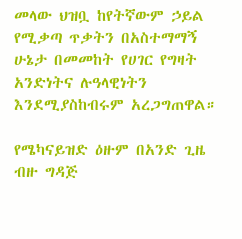መላው ህዝቧ ከየትኛውም ኃይል የሚቃጣ ጥቃትን በአስተማማኝ ሁኔታ በመመከት የሀገር የግዛት አንድነትና ሉዓላዊነትን እንደሚያስከብሩም አረጋግጠዋል።

የሜካናይዝድ ዕዙም በአንድ ጊዜ ብዙ ግዳጅ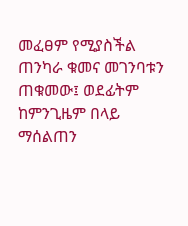መፈፀም የሚያስችል  ጠንካራ ቁመና መገንባቱን ጠቁመው፤ ወደፊትም ከምንጊዜም በላይ ማሰልጠን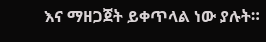እና ማዘጋጀት ይቀጥላል ነው ያሉት።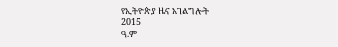የኢትዮጵያ ዜና አገልግሎት
2015
ዓ.ም